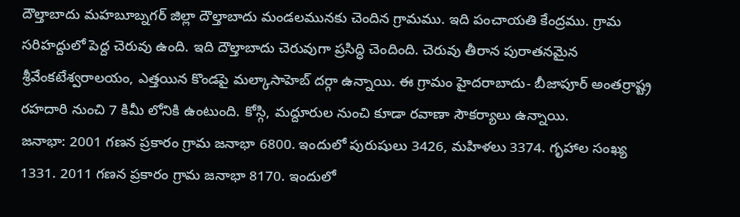దౌల్తాబాదు మహబూబ్నగర్ జిల్లా దౌల్తాబాదు మండలమునకు చెందిన గ్రామము. ఇది పంచాయతి కేంద్రము. గ్రామ సరిహద్దులో పెద్ద చెరువు ఉంది. ఇది దౌల్తాబాదు చెరువుగా ప్రసిద్ధి చెందింది. చెరువు తీరాన పురాతనమైన శ్రీవేంకటేశ్వరాలయం, ఎత్తయిన కొండపై మల్కాసాహెబ్ దర్గా ఉన్నాయి. ఈ గ్రామం హైదరాబాదు- బీజాపూర్ అంతర్రాష్ట్ర రహదారి నుంచి 7 కిమీ లోనికి ఉంటుంది. కోస్గి, మద్దూరుల నుంచి కూడా రవాణా సౌకర్యాలు ఉన్నాయి.
జనాభా: 2001 గణన ప్రకారం గ్రామ జనాభా 6800. ఇందులో పురుషులు 3426, మహిళలు 3374. గృహాల సంఖ్య 1331. 2011 గణన ప్రకారం గ్రామ జనాభా 8170. ఇందులో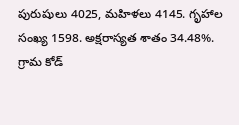పురుషులు 4025, మహిళలు 4145. గృహాల సంఖ్య 1598. అక్షరాస్యత శాతం 34.48%. గ్రామ కోడ్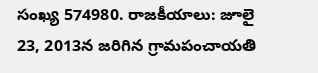సంఖ్య 574980. రాజకీయాలు: జూలై 23, 2013న జరిగిన గ్రామపంచాయతి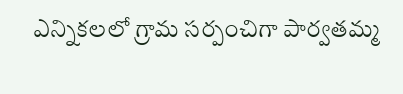ఎన్నికలలో గ్రామ సర్పంచిగా పార్వతమ్మ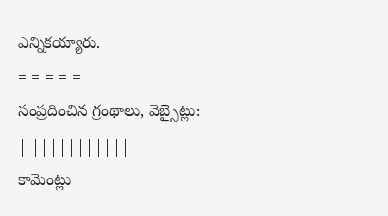ఎన్నికయ్యారు.
= = = = =
సంప్రదించిన గ్రంథాలు, వెబ్సైట్లు:
| |||||||||||
కామెంట్లు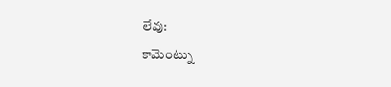లేవు:
కామెంట్ను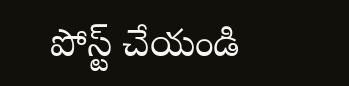పోస్ట్ చేయండి